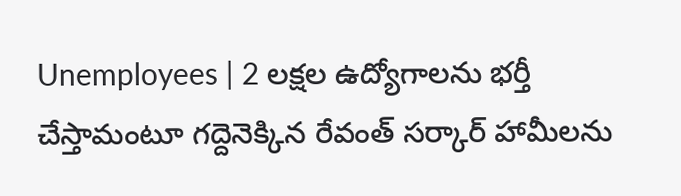Unemployees | 2 లక్షల ఉద్యోగాలను భర్తీ చేస్తామంటూ గద్దెనెక్కిన రేవంత్ సర్కార్ హామీలను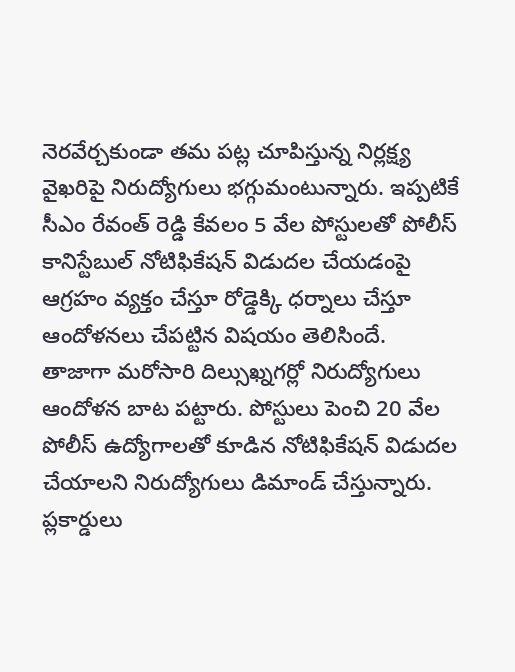నెరవేర్చకుండా తమ పట్ల చూపిస్తున్న నిర్లక్ష్య వైఖరిపై నిరుద్యోగులు భగ్గుమంటున్నారు. ఇప్పటికే సీఎం రేవంత్ రెడ్డి కేవలం 5 వేల పోస్టులతో పోలీస్ కానిస్టేబుల్ నోటిఫికేషన్ విడుదల చేయడంపై ఆగ్రహం వ్యక్తం చేస్తూ రోడ్డెక్కి ధర్నాలు చేస్తూ ఆందోళనలు చేపట్టిన విషయం తెలిసిందే.
తాజాగా మరోసారి దిల్సుఖ్నగర్లో నిరుద్యోగులు ఆందోళన బాట పట్టారు. పోస్టులు పెంచి 20 వేల పోలీస్ ఉద్యోగాలతో కూడిన నోటిఫికేషన్ విడుదల చేయాలని నిరుద్యోగులు డిమాండ్ చేస్తున్నారు. ప్లకార్డులు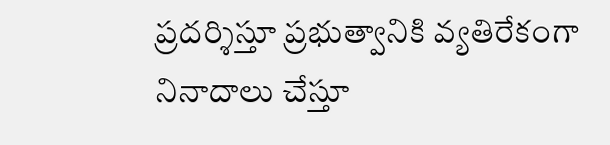ప్రదర్శిస్తూ ప్రభుత్వానికి వ్యతిరేకంగా నినాదాలు చేస్తూ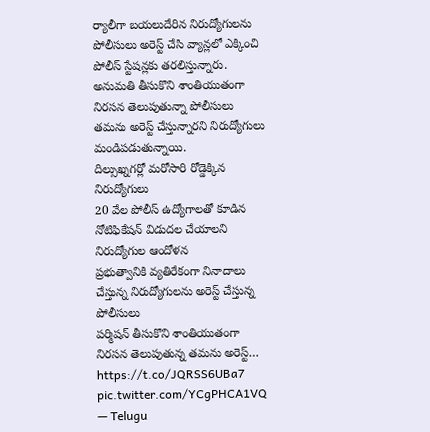ర్యాలీగా బయలుదేరిన నిరుద్యోగులను పోలీసులు అరెస్ట్ చేసి వ్యాన్లలో ఎక్కించి పోలీస్ స్టేషన్లకు తరలిస్తున్నారు. అనుమతి తీసుకొని శాంతియుతంగా నిరసన తెలుపుతున్నా పోలీసులు తమను అరెస్ట్ చేస్తున్నారని నిరుద్యోగులు మండిపడుతున్నాయి.
దిల్సుఖ్నగర్లో మరోసారి రోడ్డెక్కిన నిరుద్యోగులు
20 వేల పోలీస్ ఉద్యోగాలతో కూడిన నోటిఫికేషన్ విడుదల చేయాలని నిరుద్యోగుల ఆందోళన
ప్రభుత్వానికి వ్యతిరేకంగా నినాదాలు చేస్తున్న నిరుద్యోగులను అరెస్ట్ చేస్తున్న పోలీసులు
పర్మిషన్ తీసుకొని శాంతియుతంగా నిరసన తెలుపుతున్న తమను అరెస్ట్… https://t.co/JQRSS6UBa7 pic.twitter.com/YCgPHCA1VQ
— Telugu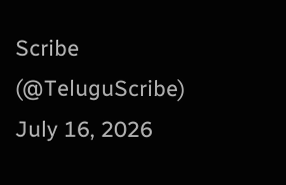Scribe (@TeluguScribe) July 16, 2026